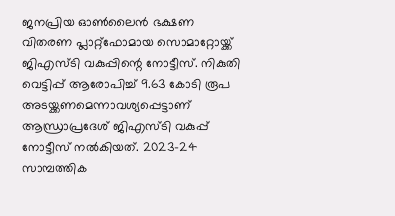ജനപ്രിയ ഓൺലൈൻ ഭക്ഷണ വിതരണ പ്ലാറ്റ്ഫോമായ സൊമാറ്റോയ്ക്ക് ജിഎസ്ടി വകുപ്പിന്റെ നോട്ടീസ്. നികുതി വെട്ടിപ്പ് ആരോപിച്ച് 9.63 കോടി രൂപ അടയ്ക്കണമെന്നാവശ്യപ്പെട്ടാണ് ആന്ധ്രാപ്രദേശ് ജിഎസ്ടി വകുപ്പ് നോട്ടീസ് നൽകിയത്. 2023-24 സാമ്പത്തിക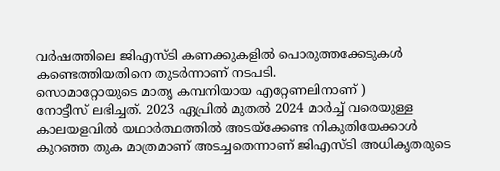വർഷത്തിലെ ജിഎസ്ടി കണക്കുകളിൽ പൊരുത്തക്കേടുകൾ കണ്ടെത്തിയതിനെ തുടർന്നാണ് നടപടി.
സൊമാറ്റോയുടെ മാതൃ കമ്പനിയായ എറ്റേണലിനാണ് )
നോട്ടീസ് ലഭിച്ചത്. 2023 ഏപ്രിൽ മുതൽ 2024 മാർച്ച് വരെയുള്ള കാലയളവിൽ യഥാർത്ഥത്തിൽ അടയ്ക്കേണ്ട നികുതിയേക്കാൾ കുറഞ്ഞ തുക മാത്രമാണ് അടച്ചതെന്നാണ് ജിഎസ്ടി അധികൃതരുടെ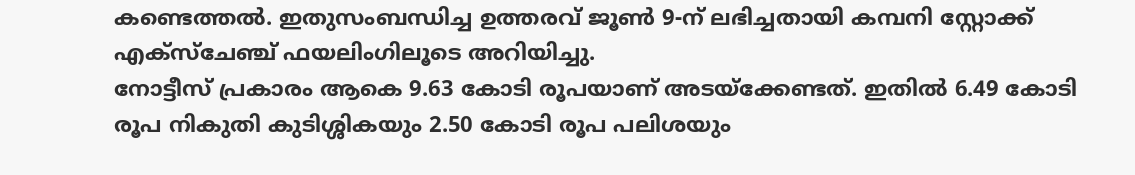കണ്ടെത്തൽ. ഇതുസംബന്ധിച്ച ഉത്തരവ് ജൂൺ 9-ന് ലഭിച്ചതായി കമ്പനി സ്റ്റോക്ക് എക്സ്ചേഞ്ച് ഫയലിംഗിലൂടെ അറിയിച്ചു.
നോട്ടീസ് പ്രകാരം ആകെ 9.63 കോടി രൂപയാണ് അടയ്ക്കേണ്ടത്. ഇതിൽ 6.49 കോടി രൂപ നികുതി കുടിശ്ശികയും 2.50 കോടി രൂപ പലിശയും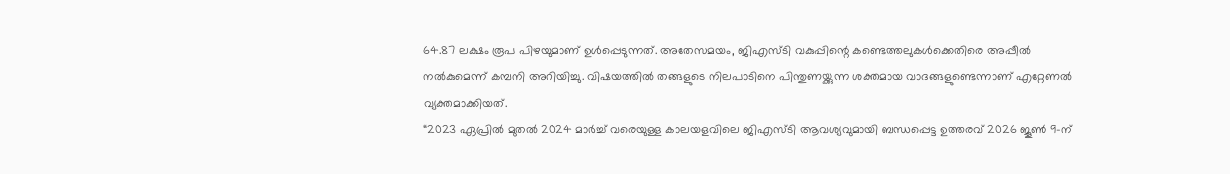64.87 ലക്ഷം രൂപ പിഴയുമാണ് ഉൾപ്പെടുന്നത്. അതേസമയം, ജിഎസ്ടി വകുപ്പിന്റെ കണ്ടെത്തലുകൾക്കെതിരെ അപ്പീൽ നൽകുമെന്ന് കമ്പനി അറിയിച്ചു. വിഷയത്തിൽ തങ്ങളുടെ നിലപാടിനെ പിന്തുണയ്ക്കുന്ന ശക്തമായ വാദങ്ങളുണ്ടെന്നാണ് എറ്റേണൽ വ്യക്തമാക്കിയത്.
“2023 ഏപ്രിൽ മുതൽ 2024 മാർച്ച് വരെയുള്ള കാലയളവിലെ ജിഎസ്ടി ആവശ്യവുമായി ബന്ധപ്പെട്ട ഉത്തരവ് 2026 ജൂൺ 9-ന്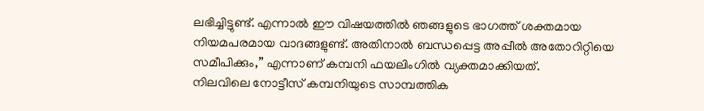ലഭിച്ചിട്ടുണ്ട്. എന്നാൽ ഈ വിഷയത്തിൽ ഞങ്ങളുടെ ഭാഗത്ത് ശക്തമായ നിയമപരമായ വാദങ്ങളുണ്ട്. അതിനാൽ ബന്ധപ്പെട്ട അപ്പീൽ അതോറിറ്റിയെ സമീപിക്കും,” എന്നാണ് കമ്പനി ഫയലിംഗിൽ വ്യക്തമാക്കിയത്.
നിലവിലെ നോട്ടീസ് കമ്പനിയുടെ സാമ്പത്തിക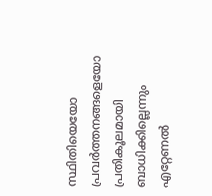സ്ഥിതിയെയോ പ്രവർത്തനങ്ങളെയോ പ്രതികൂലമായി ബാധിക്കില്ലെന്നും എറ്റേണൽ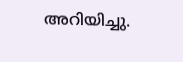അറിയിച്ചു.